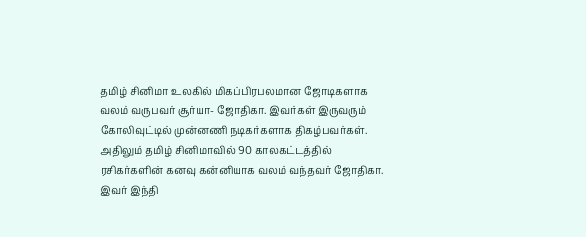தமிழ் சினிமா உலகில் மிகப்பிரபலமான ஜோடிகளாக வலம் வருபவர் சூர்யா- ஜோதிகா. இவர்கள் இருவரும் கோலிவுட்டில் முன்னணி நடிகர்களாக திகழ்பவர்கள். அதிலும் தமிழ் சினிமாவில் 90 காலகட்டத்தில் ரசிகர்களின் கனவு கன்னியாக வலம் வந்தவர் ஜோதிகா. இவர் இந்தி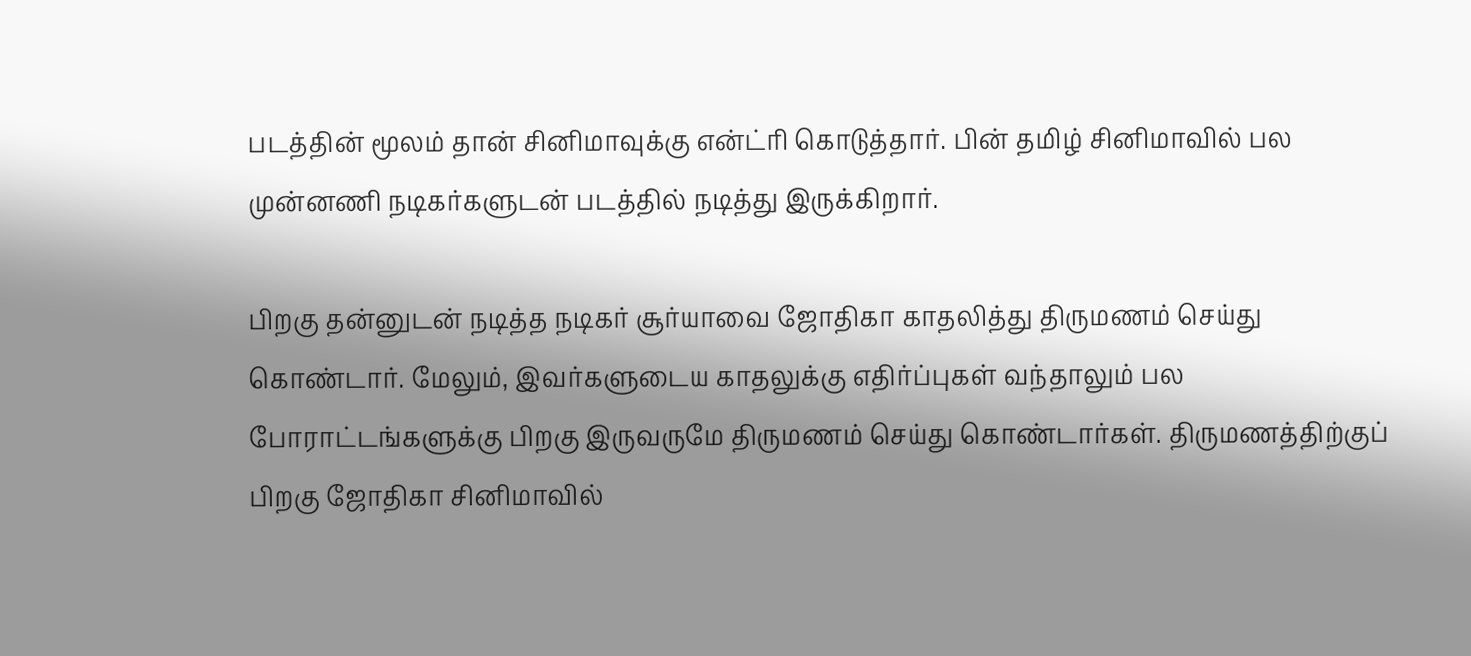படத்தின் மூலம் தான் சினிமாவுக்கு என்ட்ரி கொடுத்தார். பின் தமிழ் சினிமாவில் பல முன்னணி நடிகர்களுடன் படத்தில் நடித்து இருக்கிறார்.

பிறகு தன்னுடன் நடித்த நடிகர் சூர்யாவை ஜோதிகா காதலித்து திருமணம் செய்து கொண்டார். மேலும், இவர்களுடைய காதலுக்கு எதிர்ப்புகள் வந்தாலும் பல போராட்டங்களுக்கு பிறகு இருவருமே திருமணம் செய்து கொண்டார்கள். திருமணத்திற்குப் பிறகு ஜோதிகா சினிமாவில்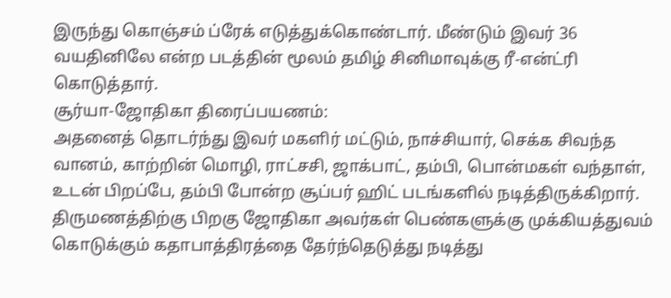இருந்து கொஞ்சம் ப்ரேக் எடுத்துக்கொண்டார். மீண்டும் இவர் 36 வயதினிலே என்ற படத்தின் மூலம் தமிழ் சினிமாவுக்கு ரீ-என்ட்ரி கொடுத்தார்.
சூர்யா-ஜோதிகா திரைப்பயணம்:
அதனைத் தொடர்ந்து இவர் மகளிர் மட்டும், நாச்சியார், செக்க சிவந்த வானம், காற்றின் மொழி, ராட்சசி, ஜாக்பாட், தம்பி, பொன்மகள் வந்தாள், உடன் பிறப்பே, தம்பி போன்ற சூப்பர் ஹிட் படங்களில் நடித்திருக்கிறார். திருமணத்திற்கு பிறகு ஜோதிகா அவர்கள் பெண்களுக்கு முக்கியத்துவம் கொடுக்கும் கதாபாத்திரத்தை தேர்ந்தெடுத்து நடித்து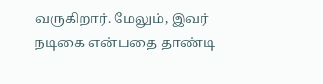வருகிறார். மேலும், இவர் நடிகை என்பதை தாண்டி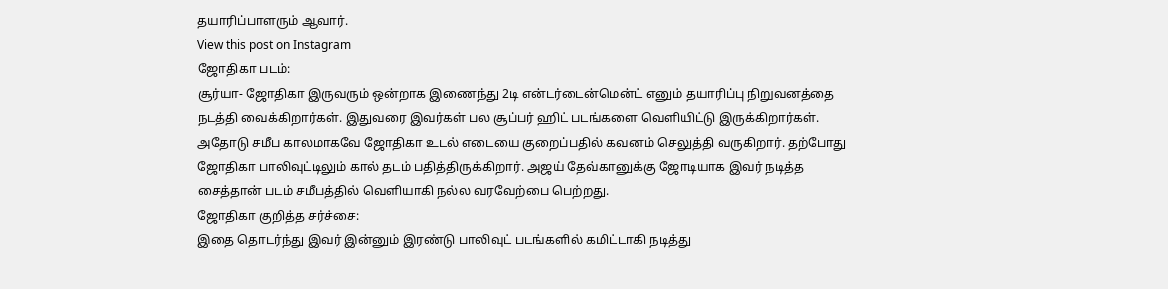தயாரிப்பாளரும் ஆவார்.
View this post on Instagram
ஜோதிகா படம்:
சூர்யா- ஜோதிகா இருவரும் ஒன்றாக இணைந்து 2டி என்டர்டைன்மென்ட் எனும் தயாரிப்பு நிறுவனத்தை நடத்தி வைக்கிறார்கள். இதுவரை இவர்கள் பல சூப்பர் ஹிட் படங்களை வெளியிட்டு இருக்கிறார்கள். அதோடு சமீப காலமாகவே ஜோதிகா உடல் எடையை குறைப்பதில் கவனம் செலுத்தி வருகிறார். தற்போது ஜோதிகா பாலிவுட்டிலும் கால் தடம் பதித்திருக்கிறார். அஜய் தேவ்கானுக்கு ஜோடியாக இவர் நடித்த சைத்தான் படம் சமீபத்தில் வெளியாகி நல்ல வரவேற்பை பெற்றது.
ஜோதிகா குறித்த சர்ச்சை:
இதை தொடர்ந்து இவர் இன்னும் இரண்டு பாலிவுட் படங்களில் கமிட்டாகி நடித்து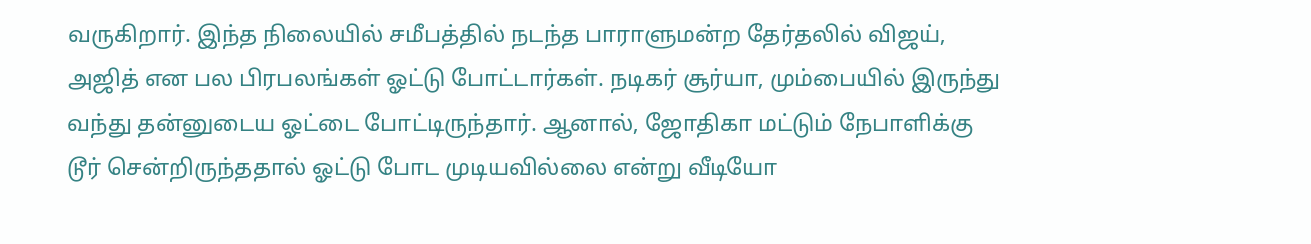வருகிறார். இந்த நிலையில் சமீபத்தில் நடந்த பாராளுமன்ற தேர்தலில் விஜய், அஜித் என பல பிரபலங்கள் ஓட்டு போட்டார்கள். நடிகர் சூர்யா, மும்பையில் இருந்து வந்து தன்னுடைய ஓட்டை போட்டிருந்தார். ஆனால், ஜோதிகா மட்டும் நேபாளிக்கு டூர் சென்றிருந்ததால் ஓட்டு போட முடியவில்லை என்று வீடியோ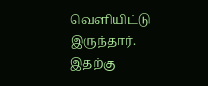வெளியிட்டு இருந்தார். இதற்கு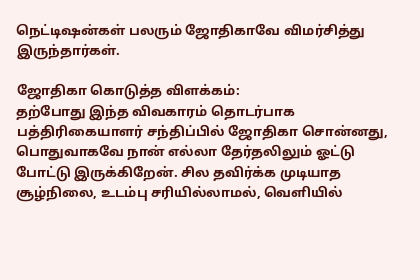நெட்டிஷன்கள் பலரும் ஜோதிகாவே விமர்சித்து இருந்தார்கள்.

ஜோதிகா கொடுத்த விளக்கம்:
தற்போது இந்த விவகாரம் தொடர்பாக பத்திரிகையாளர் சந்திப்பில் ஜோதிகா சொன்னது, பொதுவாகவே நான் எல்லா தேர்தலிலும் ஓட்டு போட்டு இருக்கிறேன். சில தவிர்க்க முடியாத சூழ்நிலை, உடம்பு சரியில்லாமல், வெளியில்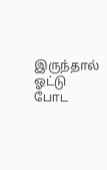இருந்தால் ஓட்டு போட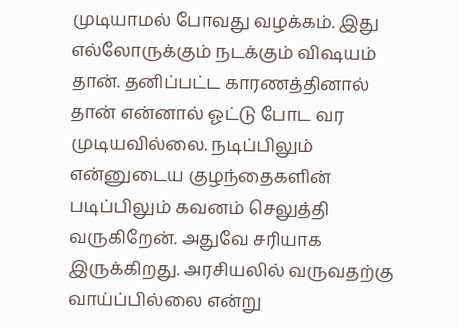முடியாமல் போவது வழக்கம். இது எல்லோருக்கும் நடக்கும் விஷயம் தான். தனிப்பட்ட காரணத்தினால் தான் என்னால் ஓட்டு போட வர முடியவில்லை. நடிப்பிலும் என்னுடைய குழந்தைகளின் படிப்பிலும் கவனம் செலுத்தி வருகிறேன். அதுவே சரியாக இருக்கிறது. அரசியலில் வருவதற்கு வாய்ப்பில்லை என்று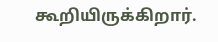கூறியிருக்கிறார்.